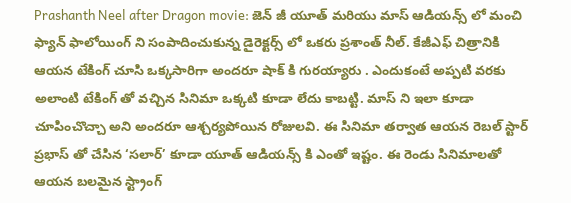Prashanth Neel after Dragon movie: జెన్ జీ యూత్ మరియు మాస్ ఆడియన్స్ లో మంచి ఫ్యాన్ ఫాలోయింగ్ ని సంపాదించుకున్న డైరెక్టర్స్ లో ఒకరు ప్రశాంత్ నీల్. కేజీఎఫ్ చిత్రానికి ఆయన టేకింగ్ చూసి ఒక్కసారిగా అందరూ షాక్ కి గురయ్యారు . ఎందుకంటే అప్పటి వరకు అలాంటి టేకింగ్ తో వచ్చిన సినిమా ఒక్కటి కూడా లేదు కాబట్టి. మాస్ ని ఇలా కూడా చూపించొచ్చా అని అందరూ ఆశ్చర్యపోయిన రోజులవి. ఈ సినిమా తర్వాత ఆయన రెబల్ స్టార్ ప్రభాస్ తో చేసిన ‘సలార్’ కూడా యూత్ ఆడియన్స్ కి ఎంతో ఇష్టం. ఈ రెండు సినిమాలతో ఆయన బలమైన స్ట్రాంగ్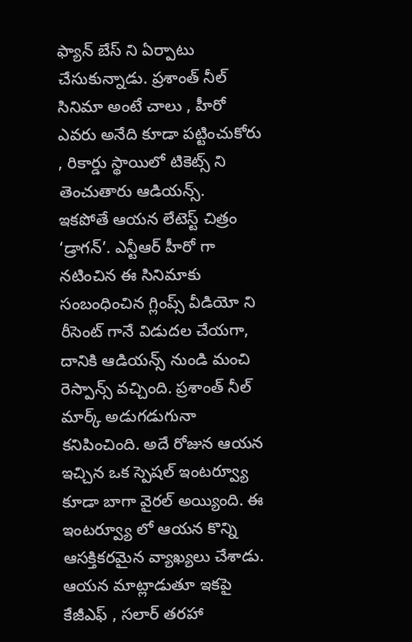ఫ్యాన్ బేస్ ని ఏర్పాటు చేసుకున్నాడు. ప్రశాంత్ నీల్ సినిమా అంటే చాలు , హీరో ఎవరు అనేది కూడా పట్టించుకోరు , రికార్డు స్థాయిలో టికెట్స్ ని తెంచుతారు ఆడియన్స్.
ఇకపోతే ఆయన లేటెస్ట్ చిత్రం ‘డ్రాగన్’. ఎన్టీఆర్ హీరో గా నటించిన ఈ సినిమాకు సంబంధించిన గ్లింప్స్ వీడియో ని రీసెంట్ గానే విడుదల చేయగా, దానికి ఆడియన్స్ నుండి మంచి రెస్పాన్స్ వచ్చింది. ప్రశాంత్ నీల్ మార్క్ అడుగడుగునా కనిపించింది. అదే రోజున ఆయన ఇచ్చిన ఒక స్పెషల్ ఇంటర్వ్యూ కూడా బాగా వైరల్ అయ్యింది. ఈ ఇంటర్వ్యూ లో ఆయన కొన్ని ఆసక్తికరమైన వ్యాఖ్యలు చేశాడు. ఆయన మాట్లాడుతూ ఇకపై కేజీఎఫ్ , సలార్ తరహా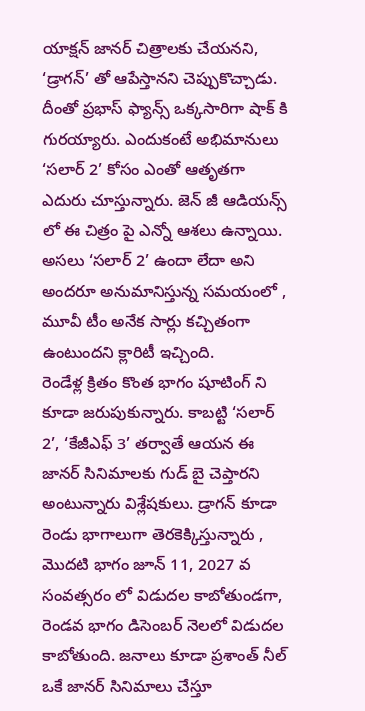యాక్షన్ జానర్ చిత్రాలకు చేయనని, ‘డ్రాగన్’ తో ఆపేస్తానని చెప్పుకొచ్చాడు. దీంతో ప్రభాస్ ఫ్యాన్స్ ఒక్కసారిగా షాక్ కి గురయ్యారు. ఎందుకంటే అభిమానులు ‘సలార్ 2’ కోసం ఎంతో ఆతృతగా ఎదురు చూస్తున్నారు. జెన్ జీ ఆడియన్స్ లో ఈ చిత్రం పై ఎన్నో ఆశలు ఉన్నాయి. అసలు ‘సలార్ 2’ ఉందా లేదా అని అందరూ అనుమానిస్తున్న సమయంలో , మూవీ టీం అనేక సార్లు కచ్చితంగా ఉంటుందని క్లారిటీ ఇచ్చింది.
రెండేళ్ల క్రితం కొంత భాగం షూటింగ్ ని కూడా జరుపుకున్నారు. కాబట్టి ‘సలార్ 2’, ‘కేజీఎఫ్ 3’ తర్వాతే ఆయన ఈ జానర్ సినిమాలకు గుడ్ బై చెప్తారని అంటున్నారు విశ్లేషకులు. డ్రాగన్ కూడా రెండు భాగాలుగా తెరకెక్కిస్తున్నారు , మొదటి భాగం జూన్ 11, 2027 వ సంవత్సరం లో విడుదల కాబోతుండగా, రెండవ భాగం డిసెంబర్ నెలలో విడుదల కాబోతుంది. జనాలు కూడా ప్రశాంత్ నీల్ ఒకే జానర్ సినిమాలు చేస్తూ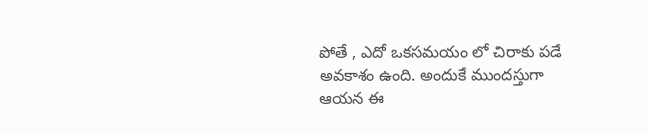పోతే , ఎదో ఒకసమయం లో చిరాకు పడే అవకాశం ఉంది. అందుకే ముందస్తుగా ఆయన ఈ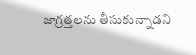జాగ్రత్తలను తీసుకున్నాడని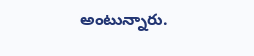అంటున్నారు.